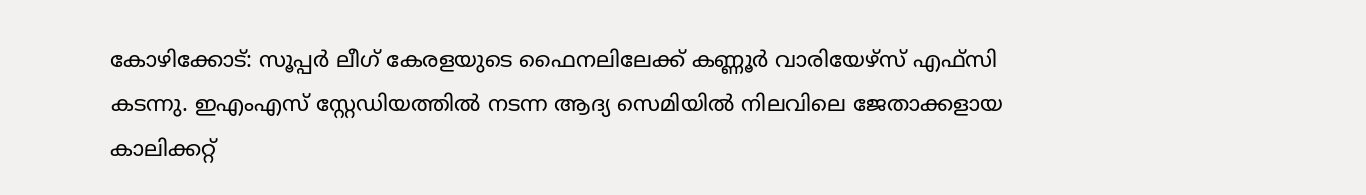കോഴിക്കോട്: സൂപ്പർ ലീഗ് കേരളയുടെ ഫൈനലിലേക്ക് കണ്ണൂർ വാരിയേഴ്സ് എഫ്സി കടന്നു. ഇഎംഎസ് സ്റ്റേഡിയത്തിൽ നടന്ന ആദ്യ സെമിയിൽ നിലവിലെ ജേതാക്കളായ കാലിക്കറ്റ്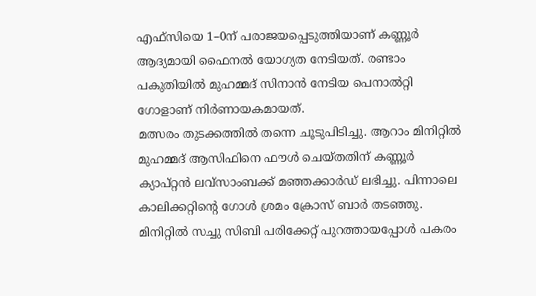എഫ്സിയെ 1–0ന് പരാജയപ്പെടുത്തിയാണ് കണ്ണൂർ ആദ്യമായി ഫൈനൽ യോഗ്യത നേടിയത്. രണ്ടാം പകുതിയിൽ മുഹമ്മദ് സിനാൻ നേടിയ പെനാൽറ്റി ഗോളാണ് നിർണായകമായത്.
മത്സരം തുടക്കത്തിൽ തന്നെ ചൂടുപിടിച്ചു. ആറാം മിനിറ്റിൽ മുഹമ്മദ് ആസിഫിനെ ഫൗൾ ചെയ്തതിന് കണ്ണൂർ ക്യാപ്റ്റൻ ലവ്സാംബക്ക് മഞ്ഞക്കാർഡ് ലഭിച്ചു. പിന്നാലെ കാലിക്കറ്റിന്റെ ഗോൾ ശ്രമം ക്രോസ് ബാർ തടഞ്ഞു. മിനിറ്റിൽ സച്ചു സിബി പരിക്കേറ്റ് പുറത്തായപ്പോൾ പകരം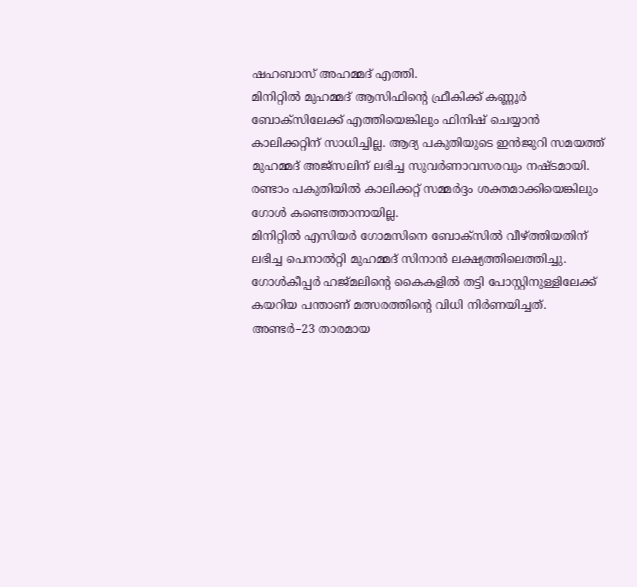ഷഹബാസ് അഹമ്മദ് എത്തി.
മിനിറ്റിൽ മുഹമ്മദ് ആസിഫിന്റെ ഫ്രീകിക്ക് കണ്ണൂർ ബോക്സിലേക്ക് എത്തിയെങ്കിലും ഫിനിഷ് ചെയ്യാൻ കാലിക്കറ്റിന് സാധിച്ചില്ല. ആദ്യ പകുതിയുടെ ഇൻജുറി സമയത്ത് മുഹമ്മദ് അജ്സലിന് ലഭിച്ച സുവർണാവസരവും നഷ്ടമായി. രണ്ടാം പകുതിയിൽ കാലിക്കറ്റ് സമ്മർദ്ദം ശക്തമാക്കിയെങ്കിലും ഗോൾ കണ്ടെത്താനായില്ല.
മിനിറ്റിൽ എസിയർ ഗോമസിനെ ബോക്സിൽ വീഴ്ത്തിയതിന് ലഭിച്ച പെനാൽറ്റി മുഹമ്മദ് സിനാൻ ലക്ഷ്യത്തിലെത്തിച്ചു. ഗോൾകീപ്പർ ഹജ്മലിന്റെ കൈകളിൽ തട്ടി പോസ്റ്റിനുള്ളിലേക്ക് കയറിയ പന്താണ് മത്സരത്തിന്റെ വിധി നിർണയിച്ചത്. അണ്ടർ–23 താരമായ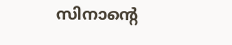സിനാന്റെ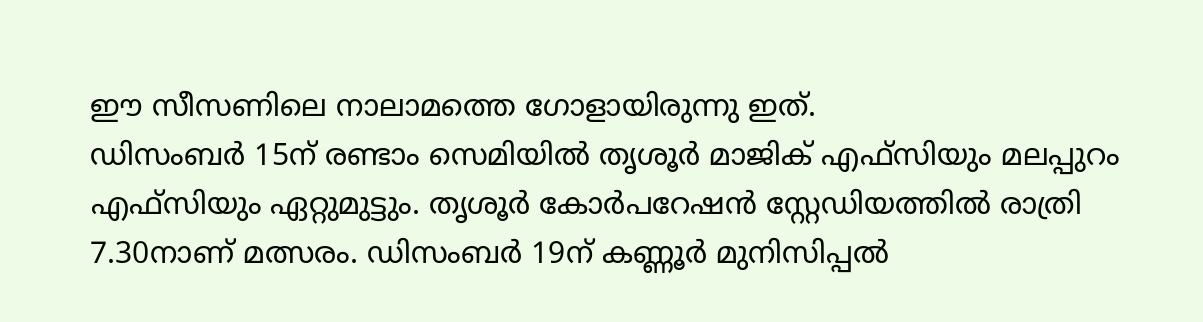ഈ സീസണിലെ നാലാമത്തെ ഗോളായിരുന്നു ഇത്.
ഡിസംബർ 15ന് രണ്ടാം സെമിയിൽ തൃശൂർ മാജിക് എഫ്സിയും മലപ്പുറം എഫ്സിയും ഏറ്റുമുട്ടും. തൃശൂർ കോർപറേഷൻ സ്റ്റേഡിയത്തിൽ രാത്രി 7.30നാണ് മത്സരം. ഡിസംബർ 19ന് കണ്ണൂർ മുനിസിപ്പൽ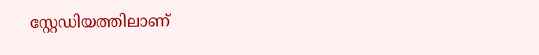സ്റ്റേഡിയത്തിലാണ്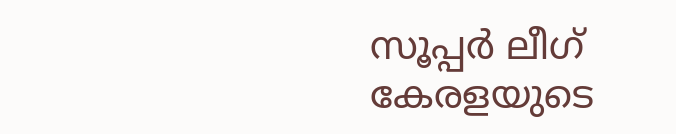സൂപ്പർ ലീഗ് കേരളയുടെ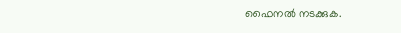ഫൈനൽ നടക്കുക.